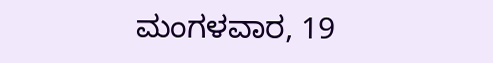ಮಂಗಳವಾರ, 19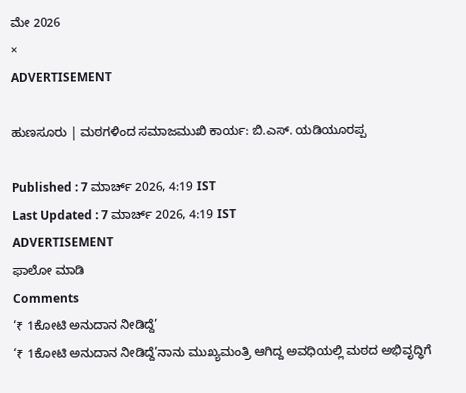ಮೇ 2026
×
ADVERTISEMENT

ಹುಣಸೂರು | ಮಠಗಳಿಂದ ಸಮಾಜಮುಖಿ ಕಾರ್ಯ: ಬಿ.ಎಸ್. ಯಡಿಯೂರಪ್ಪ

Published : 7 ಮಾರ್ಚ್ 2026, 4:19 IST
Last Updated : 7 ಮಾರ್ಚ್ 2026, 4:19 IST
ADVERTISEMENT
ಫಾಲೋ ಮಾಡಿ
Comments
‘₹ 1ಕೋಟಿ ಅನುದಾನ ನೀಡಿದ್ದೆ’
‘₹ 1ಕೋಟಿ ಅನುದಾನ ನೀಡಿದ್ದೆ’ನಾನು ಮುಖ್ಯಮಂತ್ರಿ ಆಗಿದ್ದ ಅವಧಿಯಲ್ಲಿ ಮಠದ ಅಭಿವೃದ್ಧಿಗೆ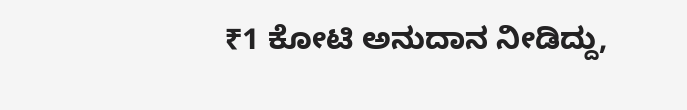₹1 ಕೋಟಿ ಅನುದಾನ ನೀಡಿದ್ದು,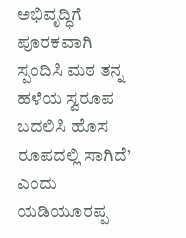ಅಭಿವೃದ್ಧಿಗೆ ಪೂರಕವಾಗಿ ಸ್ಪಂದಿಸಿ ಮಠ ತನ್ನ ಹಳೆಯ ಸ್ವರೂಪ ಬದಲಿಸಿ ಹೊಸ ರೂಪದಲ್ಲಿ ಸಾಗಿದೆ’ ಎಂದು ಯಡಿಯೂರಪ್ಪ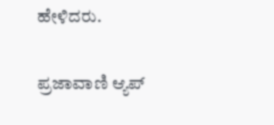ಹೇಳಿದರು.

ಪ್ರಜಾವಾಣಿ ಆ್ಯಪ್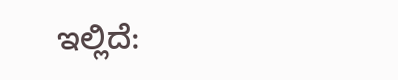ಇಲ್ಲಿದೆ: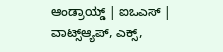ಆಂಡ್ರಾಯ್ಡ್ | ಐಒಎಸ್ | ವಾಟ್ಸ್ಆ್ಯಪ್, ಎಕ್ಸ್,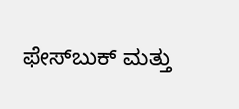ಫೇಸ್‌ಬುಕ್ ಮತ್ತು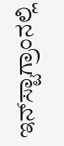ಇನ್‌ಸ್ಟಾಗ್ರಾಂನಲ್ಲಿ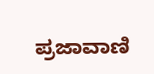ಪ್ರಜಾವಾಣಿ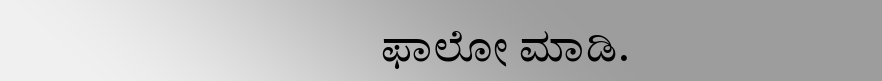ಫಾಲೋ ಮಾಡಿ.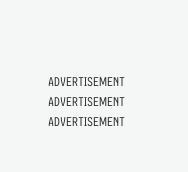ADVERTISEMENT
ADVERTISEMENT
ADVERTISEMENT